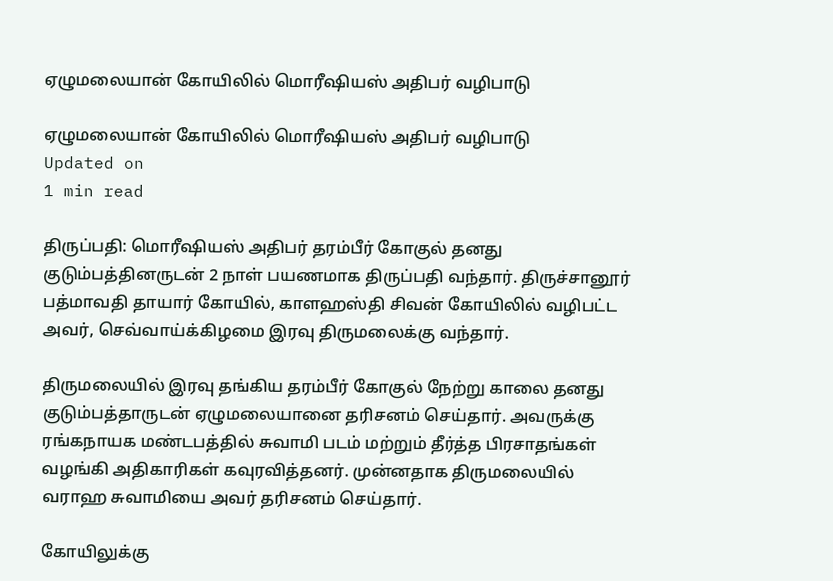ஏழுமலையான் கோயிலில் மொரீஷியஸ் அதிபர் வழிபாடு

ஏழுமலையான் கோயிலில் மொரீஷியஸ் அதிபர் வழிபாடு
Updated on
1 min read

திருப்பதி: மொரீஷியஸ் அதிபர் தரம்பீர் கோகுல் தனது குடும்பத்தினருடன் 2 நாள் பயணமாக திருப்பதி வந்தார். திருச்சானூர் பத்மாவதி தாயார் கோயில், காளஹஸ்தி சிவன் கோயிலில் வழிபட்ட அவர், செவ்வாய்க்கிழமை இரவு திருமலைக்கு வந்தார்.

திருமலையில் இரவு தங்கிய தரம்பீர் கோகுல் நேற்று காலை தனது குடும்பத்தாருடன் ஏழுமலையானை தரிசனம் செய்தார். அவருக்கு ரங்கநாயக மண்டபத்தில் சுவாமி படம் மற்றும் தீர்த்த பிரசாதங்கள் வழங்கி அதிகாரிகள் கவுரவித்தனர். முன்னதாக திருமலையில் வராஹ சுவாமியை அவர் தரிசனம் செய்தார்.

கோயிலுக்கு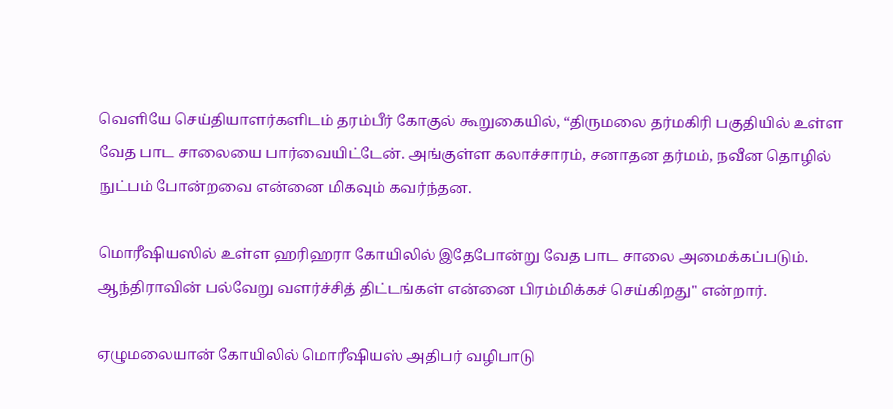வெளியே செய்தியாளர்களிடம் தரம்பீர் கோகுல் கூறுகையில், “திருமலை தர்மகிரி பகுதியில் உள்ள வேத பாட சாலையை பார்வையிட்டேன். அங்குள்ள கலாச்சாரம், சனாதன தர்மம், நவீன தொழில் நுட்பம் போன்றவை என்னை மிகவும் கவர்ந்தன.

மொரீஷியஸில் உள்ள ஹரிஹரா கோயிலில் இதேபோன்று வேத பாட சாலை அமைக்கப்படும். ஆந்திராவின் பல்வேறு வளர்ச்சித் திட்டங்கள் என்னை பிரம்மிக்கச் செய்கிறது" என்றார்.

ஏழுமலையான் கோயிலில் மொரீஷியஸ் அதிபர் வழிபாடு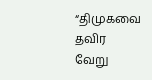“திமுகவை தவிர வேறு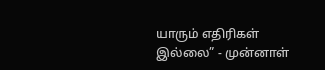யாரும் எதிரிகள் இல்லை” - முன்னாள்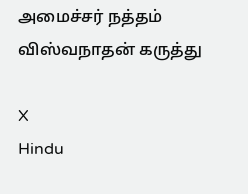அமைச்சர் நத்தம் விஸ்வநாதன் கருத்து

X
Hindu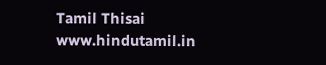Tamil Thisai
www.hindutamil.in